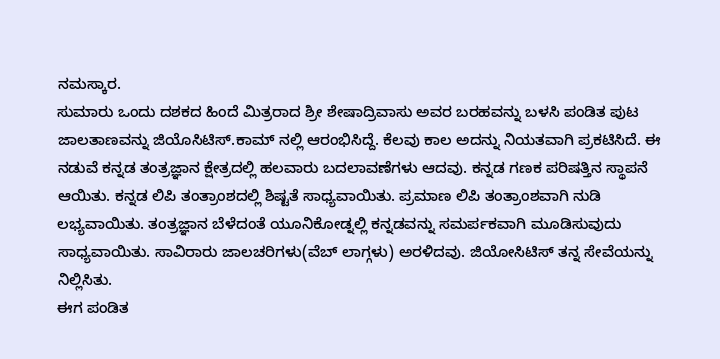ನಮಸ್ಕಾರ.
ಸುಮಾರು ಒಂದು ದಶಕದ ಹಿಂದೆ ಮಿತ್ರರಾದ ಶ್ರೀ ಶೇಷಾದ್ರಿವಾಸು ಅವರ ಬರಹವನ್ನು ಬಳಸಿ ಪಂಡಿತ ಪುಟ ಜಾಲತಾಣವನ್ನು ಜಿಯೊಸಿಟಿಸ್.ಕಾಮ್ ನಲ್ಲಿ ಆರಂಭಿಸಿದ್ದೆ. ಕೆಲವು ಕಾಲ ಅದನ್ನು ನಿಯತವಾಗಿ ಪ್ರಕಟಿಸಿದೆ. ಈ ನಡುವೆ ಕನ್ನಡ ತಂತ್ರಜ್ಞಾನ ಕ್ಷೇತ್ರದಲ್ಲಿ ಹಲವಾರು ಬದಲಾವಣೆಗಳು ಆದವು. ಕನ್ನಡ ಗಣಕ ಪರಿಷತ್ತಿನ ಸ್ಥಾಪನೆ ಆಯಿತು. ಕನ್ನಡ ಲಿಪಿ ತಂತ್ರಾಂಶದಲ್ಲಿ ಶಿಷ್ಟತೆ ಸಾಧ್ಯವಾಯಿತು. ಪ್ರಮಾಣ ಲಿಪಿ ತಂತ್ರಾಂಶವಾಗಿ ನುಡಿ ಲಭ್ಯವಾಯಿತು. ತಂತ್ರಜ್ಞಾನ ಬೆಳೆದಂತೆ ಯೂನಿಕೋಡ್ನಲ್ಲಿ ಕನ್ನಡವನ್ನು ಸಮರ್ಪಕವಾಗಿ ಮೂಡಿಸುವುದು ಸಾಧ್ಯವಾಯಿತು. ಸಾವಿರಾರು ಜಾಲಚರಿಗಳು(ವೆಬ್ ಲಾಗ್ಗಳು) ಅರಳಿದವು. ಜಿಯೋಸಿಟಿಸ್ ತನ್ನ ಸೇವೆಯನ್ನು ನಿಲ್ಲಿಸಿತು.
ಈಗ ಪಂಡಿತ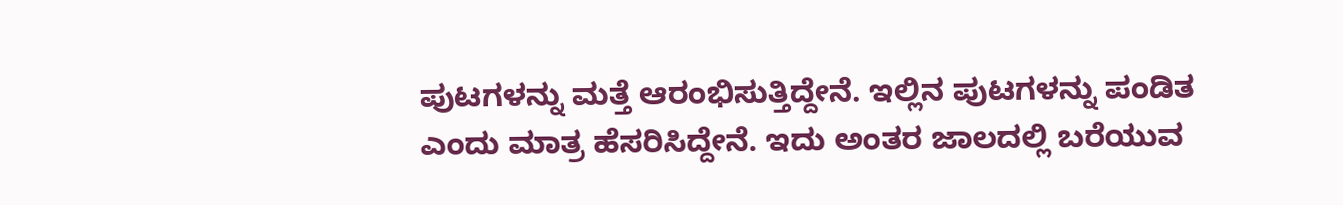ಪುಟಗಳನ್ನು ಮತ್ತೆ ಆರಂಭಿಸುತ್ತಿದ್ದೇನೆ. ಇಲ್ಲಿನ ಪುಟಗಳನ್ನು ಪಂಡಿತ ಎಂದು ಮಾತ್ರ ಹೆಸರಿಸಿದ್ದೇನೆ. ಇದು ಅಂತರ ಜಾಲದಲ್ಲಿ ಬರೆಯುವ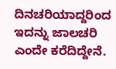ದಿನಚರಿಯಾದ್ದರಿಂದ ಇದನ್ನು ಜಾಲಚರಿ ಎಂದೇ ಕರೆದಿದ್ದೇನೆ.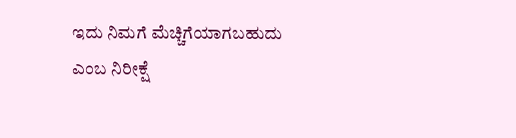ಇದು ನಿಮಗೆ ಮೆಚ್ಚಿಗೆಯಾಗಬಹುದು ಎಂಬ ನಿರೀಕ್ಷೆ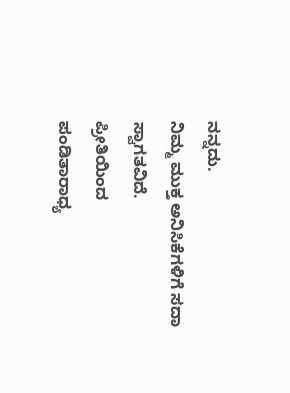ನನ್ನದು.
ನಿಮ್ಮ ಮುಕ್ತ ಅನಿಸಿಕೆಗಳಿಗೆ ಸದಾ ಸ್ವಾಗತವಿದೆ.
ಪ್ರೀತಿಯಿಂದ
ಪಂಡಿತಾರಾಧ್ಯ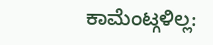ಕಾಮೆಂಟ್ಗಳಿಲ್ಲ: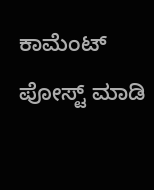ಕಾಮೆಂಟ್ ಪೋಸ್ಟ್ ಮಾಡಿ